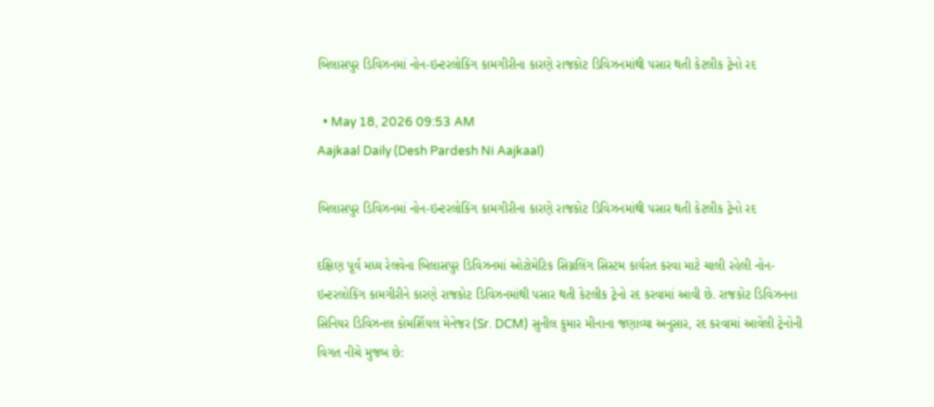બિલાસપુર ડિવિઝનમાં નોન-ઇન્ટરલોકિંગ કામગીરીના કારણે રાજકોટ ડિવિઝનમાંથી પસાર થતી કેટલીક ટ્રેનો રદ

  • May 18, 2026 09:53 AM
Aajkaal Daily (Desh Pardesh Ni Aajkaal)

બિલાસપુર ડિવિઝનમાં નોન-ઇન્ટરલોકિંગ કામગીરીના કારણે રાજકોટ ડિવિઝનમાંથી પસાર થતી કેટલીક ટ્રેનો રદ

દક્ષિણ પૂર્વ મધ્ય રેલવેના બિલાસપુર ડિવિઝનમાં ઓટોમેટિક સિગ્નલિંગ સિસ્ટમ કાર્યરત કરવા માટે ચાલી રહેલી નોન-ઇન્ટરલોકિંગ કામગીરીને કારણે રાજકોટ ડિવિઝનમાંથી પસાર થતી કેટલીક ટ્રેનો રદ કરવામાં આવી છે. રાજકોટ ડિવિઝનના સિનિયર ડિવિઝનલ કોમર્શિયલ મેનેજર (Sr. DCM) સુનીલ કુમાર મીનાના જણાવ્યા અનુસાર, રદ કરવામાં આવેલી ટ્રેનોની વિગત નીચે મુજબ છે: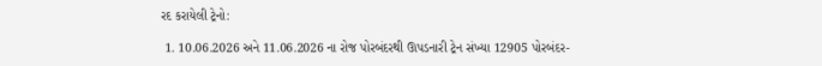રદ કરાયેલી ટ્રેનો:

 1. 10.06.2026 અને 11.06.2026 ના રોજ પોરબંદરથી ઊપડનારી ટ્રેન સંખ્યા 12905 પોરબંદર-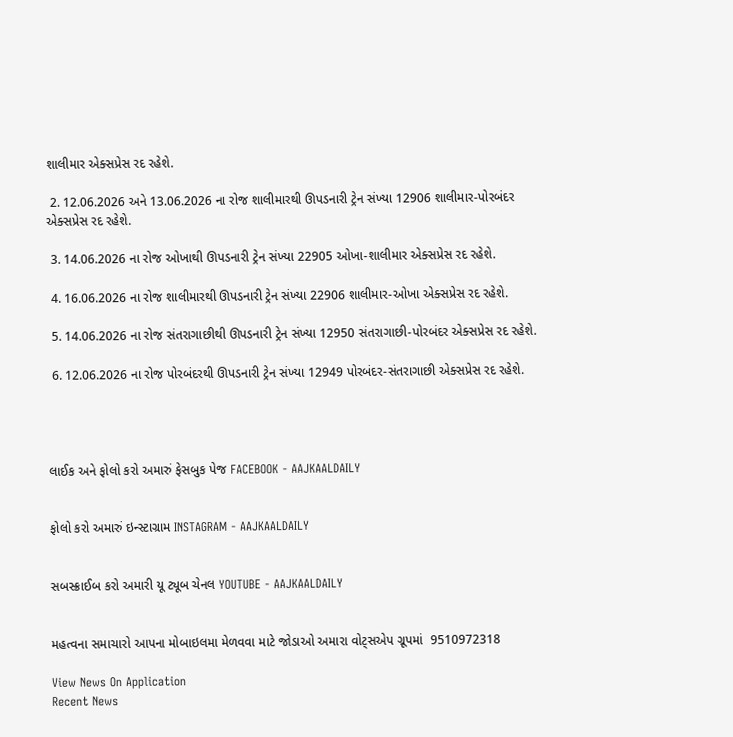શાલીમાર એક્સપ્રેસ રદ રહેશે.

 2. 12.06.2026 અને 13.06.2026 ના રોજ શાલીમારથી ઊપડનારી ટ્રેન સંખ્યા 12906 શાલીમાર-પોરબંદર એક્સપ્રેસ રદ રહેશે.

 3. 14.06.2026 ના રોજ ઓખાથી ઊપડનારી ટ્રેન સંખ્યા 22905 ઓખા-શાલીમાર એક્સપ્રેસ રદ રહેશે.

 4. 16.06.2026 ના રોજ શાલીમારથી ઊપડનારી ટ્રેન સંખ્યા 22906 શાલીમાર-ઓખા એક્સપ્રેસ રદ રહેશે.

 5. 14.06.2026 ના રોજ સંતરાગાછીથી ઊપડનારી ટ્રેન સંખ્યા 12950 સંતરાગાછી-પોરબંદર એક્સપ્રેસ રદ રહેશે.

 6. 12.06.2026 ના રોજ પોરબંદરથી ઊપડનારી ટ્રેન સંખ્યા 12949 પોરબંદર-સંતરાગાછી એક્સપ્રેસ રદ રહેશે.




લાઈક અને ફોલો કરો અમારું ફેસબુક પેજ FACEBOOK - AAJKAALDAILY


ફોલો કરો અમારું ઇન્સ્ટાગ્રામ INSTAGRAM - AAJKAALDAILY


સબસ્ક્રાઈબ કરો અમારી યૂ ટ્યૂબ ચેનલ YOUTUBE - AAJKAALDAILY


મહત્વના સમાચારો આપના મોબાઇલમા મેળવવા માટે જોડાઓ અમારા વોટ્સએપ ગ્રૂપમાં  9510972318

View News On Application
Recent News